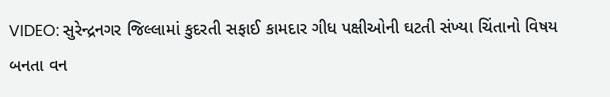VIDEO: સુરેન્દ્રનગર જિલ્લામાં કુદરતી સફાઈ કામદાર ગીધ પક્ષીઓની ઘટતી સંખ્યા ચિંતાનો વિષય બનતા વન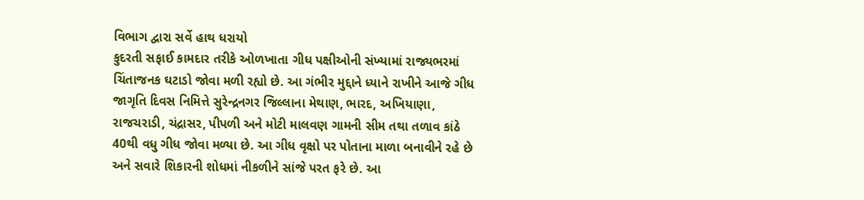વિભાગ દ્વારા સર્વે હાથ ધરાયો
કુદરતી સફાઈ કામદાર તરીકે ઓળખાતા ગીધ પક્ષીઓની સંખ્યામાં રાજ્યભરમાં ચિંતાજનક ઘટાડો જોવા મળી રહ્યો છે. આ ગંભીર મુદ્દાને ધ્યાને રાખીને આજે ગીધ જાગૃતિ દિવસ નિમિત્તે સુરેન્દ્રનગર જિલ્લાના મેથાણ, ભારદ, અખિયાણા, રાજચરાડી, ચંદ્રાસર, પીપળી અને મોટી માલવણ ગામની સીમ તથા તળાવ કાંઠે 40થી વધુ ગીધ જોવા મળ્યા છે. આ ગીધ વૃક્ષો પર પોતાના માળા બનાવીને રહે છે અને સવારે શિકારની શોધમાં નીકળીને સાંજે પરત ફરે છે. આ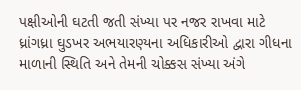પક્ષીઓની ઘટતી જતી સંખ્યા પર નજર રાખવા માટે ધ્રાંગધ્રા ઘુડખર અભયારણ્યના અધિકારીઓ દ્વારા ગીધના માળાની સ્થિતિ અને તેમની ચોક્કસ સંખ્યા અંગે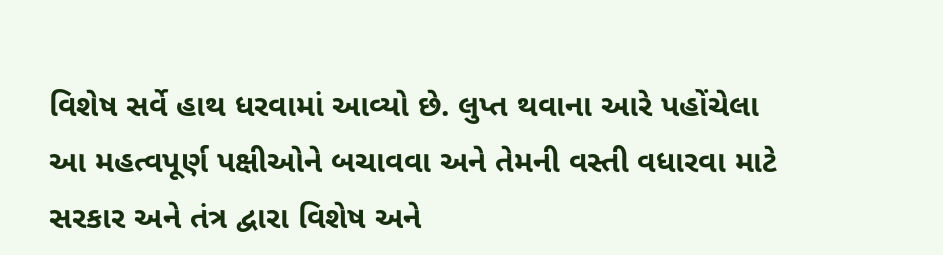વિશેષ સર્વે હાથ ધરવામાં આવ્યો છે. લુપ્ત થવાના આરે પહોંચેલા આ મહત્વપૂર્ણ પક્ષીઓને બચાવવા અને તેમની વસ્તી વધારવા માટે સરકાર અને તંત્ર દ્વારા વિશેષ અને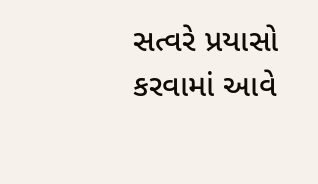સત્વરે પ્રયાસો કરવામાં આવે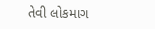તેવી લોકમાગ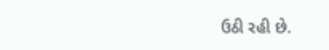ઉઠી રહી છે.